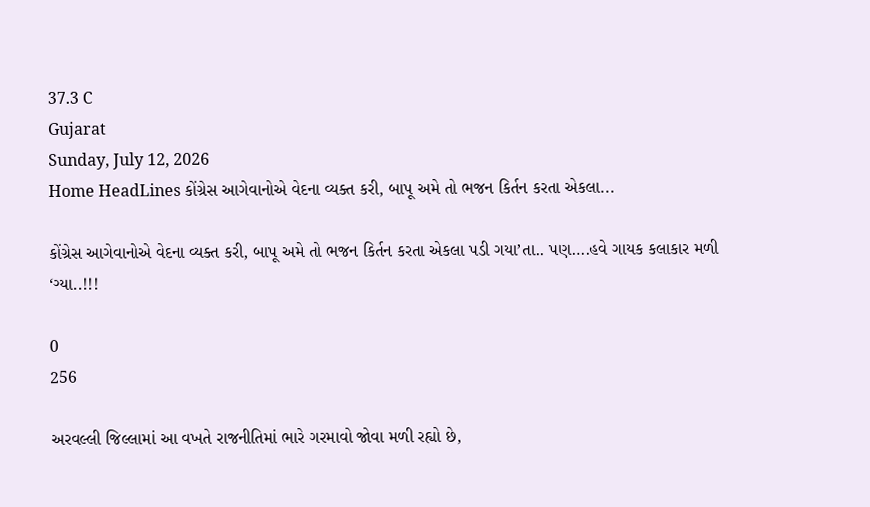37.3 C
Gujarat
Sunday, July 12, 2026
Home HeadLines કોંગ્રેસ આગેવાનોએ વેદના વ્યક્ત કરી, બાપૂ અમે તો ભજન કિર્તન કરતા એકલા...

કોંગ્રેસ આગેવાનોએ વેદના વ્યક્ત કરી, બાપૂ અમે તો ભજન કિર્તન કરતા એકલા પડી ગયા’તા.. પણ….હવે ગાયક કલાકાર મળી ‘ગ્યા..!!!

0
256

અરવલ્લી જિલ્લામાં આ વખતે રાજનીતિમાં ભારે ગરમાવો જોવા મળી રહ્યો છે,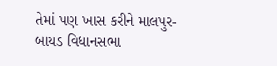તેમાં પણ ખાસ કરીને માલપુર-બાયડ વિધાનસભા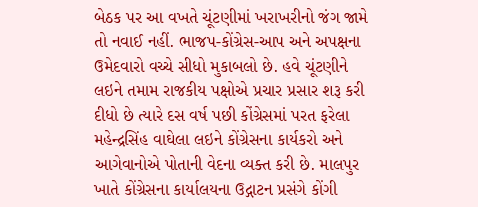બેઠક પર આ વખતે ચૂંટણીમાં ખરાખરીનો જંગ જામે તો નવાઈ નહીં. ભાજપ-કોંગ્રેસ-આપ અને અપક્ષના ઉમેદવારો વચ્ચે સીધો મુકાબલો છે. હવે ચૂંટણીને લઇને તમામ રાજકીય પક્ષોએ પ્રચાર પ્રસાર શરૂ કરી દીધો છે ત્યારે દસ વર્ષ પછી કોંગ્રેસમાં પરત ફરેલા મહેન્દ્રસિંહ વાઘેલા લઇને કોંગ્રેસના કાર્યકરો અને આગેવાનોએ પોતાની વેદના વ્યક્ત કરી છે. માલપુર ખાતે કોંગ્રેસના કાર્યાલયના ઉદ્ગાટન પ્રસંગે કોંગી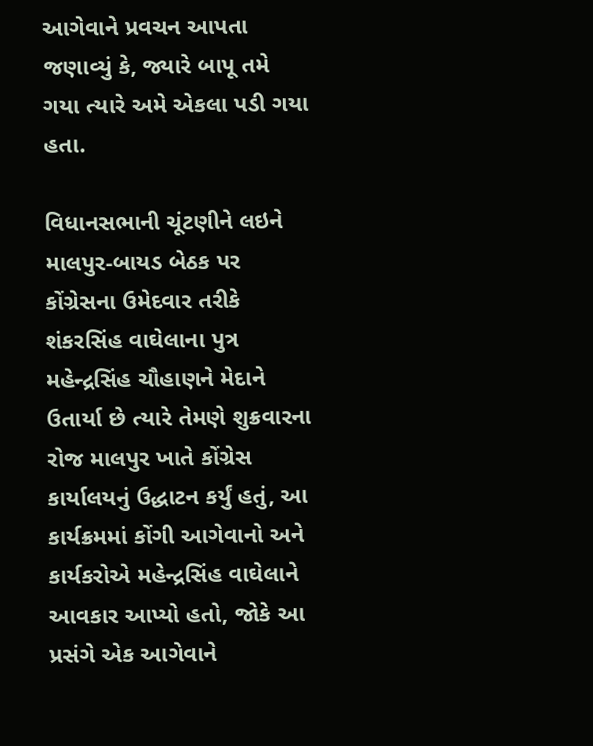આગેવાને પ્રવચન આપતા જણાવ્યું કે, જ્યારે બાપૂ તમે ગયા ત્યારે અમે એકલા પડી ગયા હતા.

વિધાનસભાની ચૂંટણીને લઇને માલપુર-બાયડ બેઠક પર કોંગ્રેસના ઉમેદવાર તરીકે શંકરસિંહ વાઘેલાના પુત્ર મહેન્દ્રસિંહ ચૌહાણને મેદાને ઉતાર્યા છે ત્યારે તેમણે શુક્રવારના રોજ માલપુર ખાતે કોંગ્રેસ કાર્યાલયનું ઉદ્ધાટન કર્યું હતું, આ કાર્યક્રમમાં કોંગી આગેવાનો અને કાર્યકરોએ મહેન્દ્રસિંહ વાઘેલાને આવકાર આપ્યો હતો, જોકે આ પ્રસંગે એક આગેવાને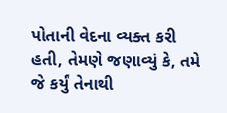પોતાની વેદના વ્યક્ત કરી હતી, તેમણે જણાવ્યું કે, તમે જે કર્યું તેનાથી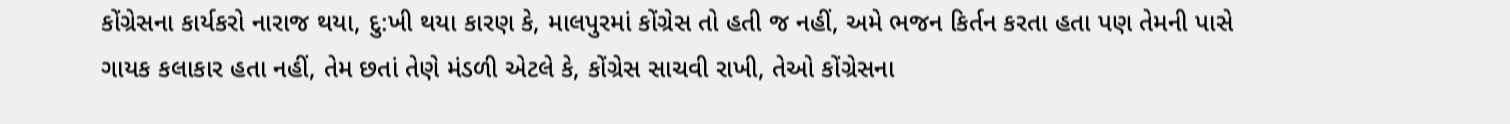કોંગ્રેસના કાર્યકરો નારાજ થયા, દુ:ખી થયા કારણ કે, માલપુરમાં કોંગ્રેસ તો હતી જ નહીં, અમે ભજન કિર્તન કરતા હતા પણ તેમની પાસે ગાયક કલાકાર હતા નહીં, તેમ છતાં તેણે મંડળી એટલે કે, કોંગ્રેસ સાચવી રાખી, તેઓ કોંગ્રેસના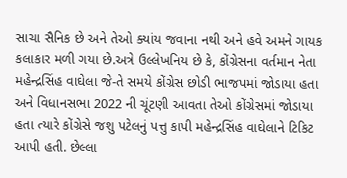સાચા સૈનિક છે અને તેઓ ક્યાંય જવાના નથી અને હવે અમને ગાયક કલાકાર મળી ગયા છે.અત્રે ઉલ્લેખનિય છે કે, કોંગ્રેસના વર્તમાન નેતા મહેન્દ્રસિંહ વાઘેલા જે-તે સમયે કોંગ્રેસ છોડી ભાજપમાં જોડાયા હતા અને વિધાનસભા 2022 ની ચૂંટણી આવતા તેઓ કોંગ્રેસમાં જોડાયા હતા ત્યારે કોંગ્રેસે જશુ પટેલનું પત્તુ કાપી મહેન્દ્રસિંહ વાઘેલાને ટિકિટ આપી હતી. છેલ્લા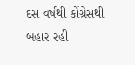દસ વર્ષથી કોંગ્રેસથી બહાર રહી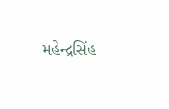મહેન્દ્રસિંહ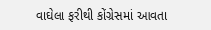વાઘેલા ફરીથી કોંગ્રેસમાં આવતા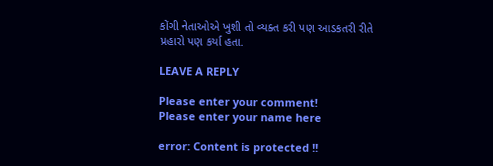કોંગી નેતાઓએ ખુશી તો વ્યક્ત કરી પણ આડકતરી રીતે પ્રહારો પણ કર્યા હતા.

LEAVE A REPLY

Please enter your comment!
Please enter your name here

error: Content is protected !!